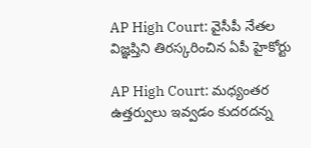AP High Court: వైసీపీ నేతల విజ్ఞప్తిని తిరస్కరించిన ఏపీ హైకోర్టు

AP High Court: మధ్యంతర ఉత్తర్వులు ఇవ్వడం కుదరదన్న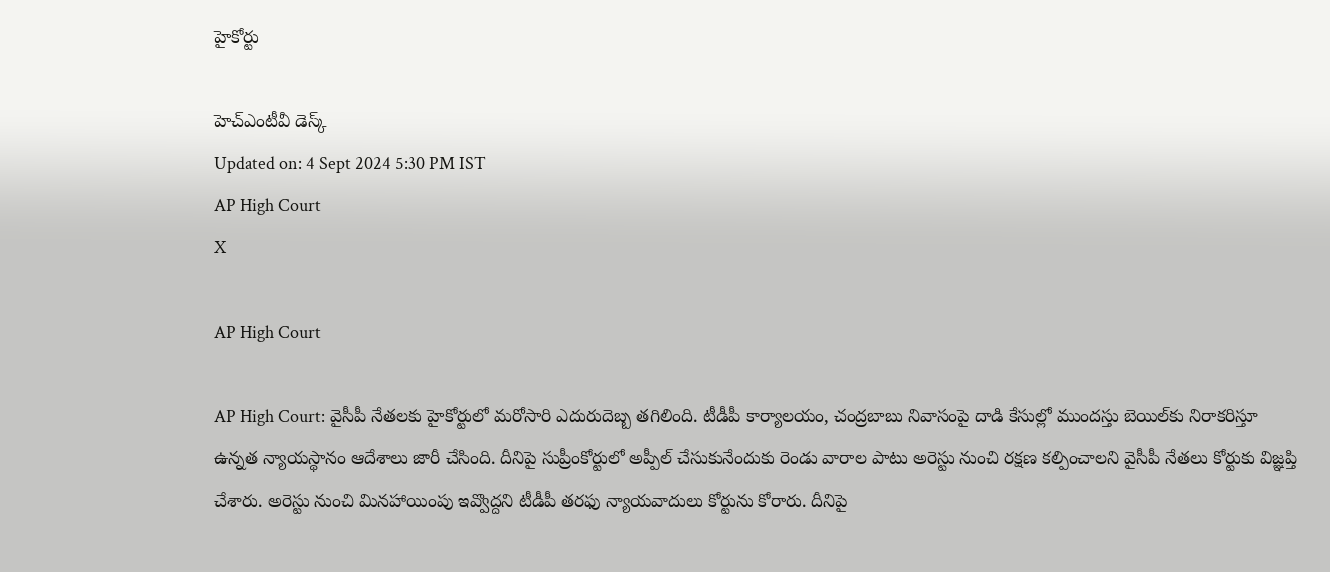హైకోర్టు

హెచ్ఎంటీవీ డెస్క్
Updated on: 4 Sept 2024 5:30 PM IST
AP High Court
X

AP High Court

AP High Court: వైసీపీ నేతలకు హైకోర్టులో మరోసారి ఎదురుదెబ్బ తగిలింది. టీడీపీ కార్యాలయం, చంద్రబాబు నివాసంపై దాడి కేసుల్లో ముందస్తు బెయిల్‌కు నిరాకరిస్తూ ఉన్నత న్యాయస్థానం ఆదేశాలు జారీ చేసింది. దీనిపై సుప్రీంకోర్టులో అప్పీల్‌ చేసుకునేందుకు రెండు వారాల పాటు అరెస్టు నుంచి రక్షణ కల్పించాలని వైసీపీ నేతలు కోర్టుకు విజ్ఞప్తి చేశారు. అరెస్టు నుంచి మినహాయింపు ఇవ్వొద్దని టీడీపీ తరఫు న్యాయవాదులు కోర్టును కోరారు. దీనిపై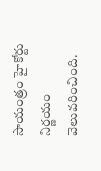సాయంత్రం హైకోర్టు నిర్ణయం వెలువరించింది.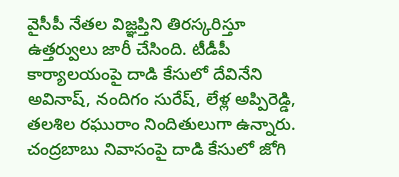వైసీపీ నేతల విజ్ఞప్తిని తిరస్కరిస్తూ ఉత్తర్వులు జారీ చేసింది. టీడీపీ కార్యాలయంపై దాడి కేసులో దేవినేని అవినాష్‌, నందిగం సురేష్‌, లేళ్ల అప్పిరెడ్డి, తలశిల రఘురాం నిందితులుగా ఉన్నారు. చంద్రబాబు నివాసంపై దాడి కేసులో జోగి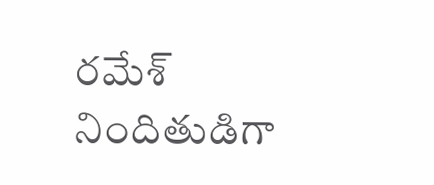రమేశ్‌ నిందితుడిగా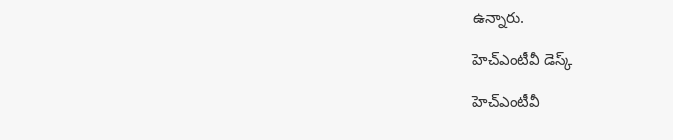ఉన్నారు.

హెచ్ఎంటీవీ డెస్క్

హెచ్ఎంటీవీ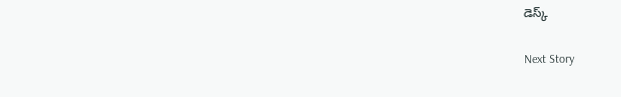డెస్క్

Next Story